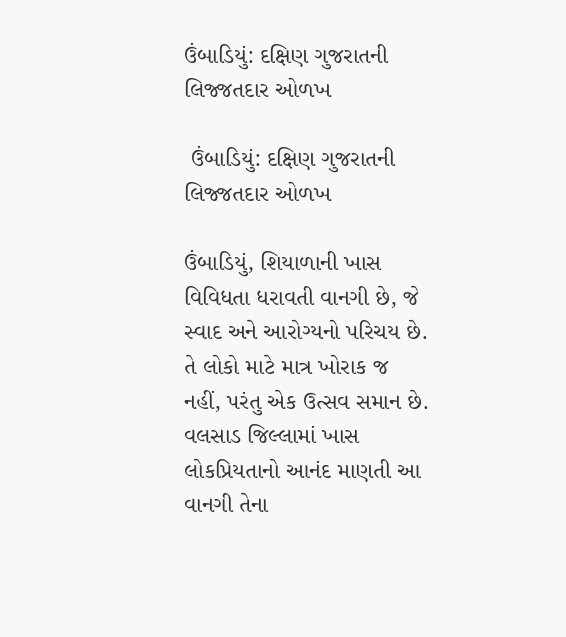ઉંબાડિયું: દક્ષિણ ગુજરાતની લિજ્જતદાર ઓળખ

 ઉંબાડિયું: દક્ષિણ ગુજરાતની લિજ્જતદાર ઓળખ

ઉંબાડિયું, શિયાળાની ખાસ વિવિધતા ધરાવતી વાનગી છે, જે સ્વાદ અને આરોગ્યનો પરિચય છે. તે લોકો માટે માત્ર ખોરાક જ નહીં, પરંતુ એક ઉત્સવ સમાન છે. વલસાડ જિલ્લામાં ખાસ લોકપ્રિયતાનો આનંદ માણતી આ વાનગી તેના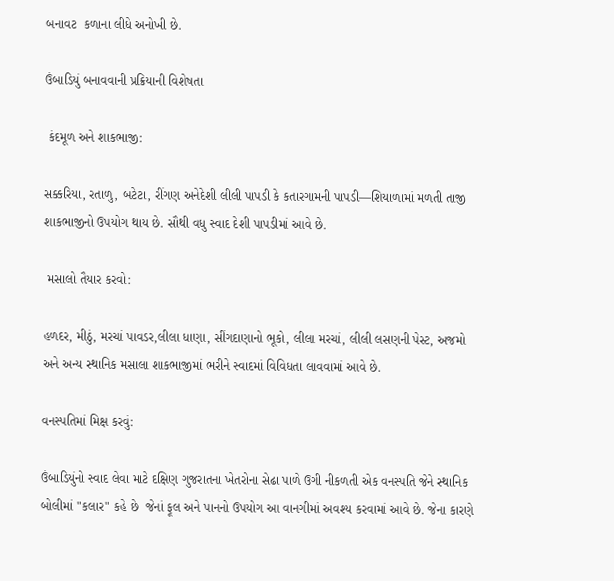બનાવટ  કળાના લીધે અનોખી છે.

ઉંબાડિયું બનાવવાની પ્રક્રિયાની વિશેષતા

 કંદમૂળ અને શાકભાજી:

સક્કરિયા, રતાળુ, બટેટા, રીંગણ અનેદેશી લીલી પાપડી કે કતારગામની પાપડી—શિયાળામાં મળતી તાજી શાકભાજીનો ઉપયોગ થાય છે. સૌથી વધુ સ્વાદ દેશી પાપડીમાં આવે છે.

 મસાલો તૈયાર કરવો:

હળદર, મીઠું, મરચાં પાવડર,લીલા ધાણા, સીંગદાણાનો ભૂકો, લીલા મરચાં, લીલી લસણની પેસ્ટ, અજમો  અને અન્ય સ્થાનિક મસાલા શાકભાજીમાં ભરીને સ્વાદમાં વિવિધતા લાવવામાં આવે છે.

વનસ્પતિમાં મિક્ષ કરવું:

ઉંબાડિયુંનો સ્વાદ લેવા માટે દક્ષિણ ગુજરાતના ખેતરોના સેઢા પાળે ઉગી નીકળતી એક વનસ્પતિ જેને સ્થાનિક બોલીમાં "કલાર" કહે છે  જેનાં ફૂલ અને પાનનો ઉપયોગ આ વાનગીમાં અવશ્ય કરવામાં આવે છે. જેના કારણે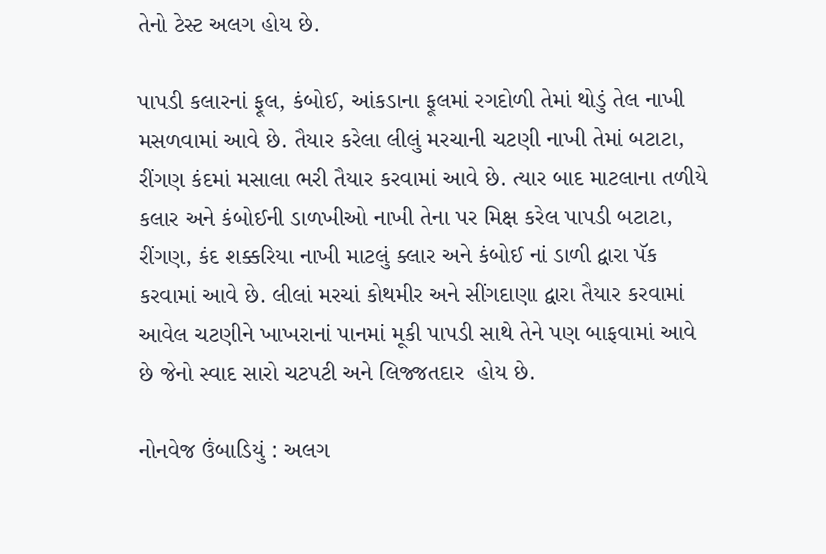તેનો ટેસ્ટ અલગ હોય છે.

પાપડી કલારનાં ફૂલ, કંબોઈ, આંકડાના ફૂલમાં રગદોળી તેમાં થોડું તેલ નાખી મસળવામાં આવે છે. તૈયાર કરેલા લીલું મરચાની ચટણી નાખી તેમાં બટાટા, રીંગણ કંદમાં મસાલા ભરી તૈયાર કરવામાં આવે છે. ત્યાર બાદ માટલાના તળીયે કલાર અને કંબોઈની ડાળખીઓ નાખી તેના પર મિક્ષ કરેલ પાપડી બટાટા, રીંગણ, કંદ શક્કરિયા નાખી માટલું ક્લાર અને કંબોઈ નાં ડાળી દ્વારા પૅક કરવામાં આવે છે. લીલાં મરચાં કોથમીર અને સીંગદાણા દ્વારા તૈયાર કરવામાં આવેલ ચટણીને ખાખરાનાં પાનમાં મૂકી પાપડી સાથે તેને પણ બાફવામાં આવે છે જેનો સ્વાદ સારો ચટપટી અને લિજ્જતદાર  હોય છે.

નોનવેજ ઉંબાડિયું : અલગ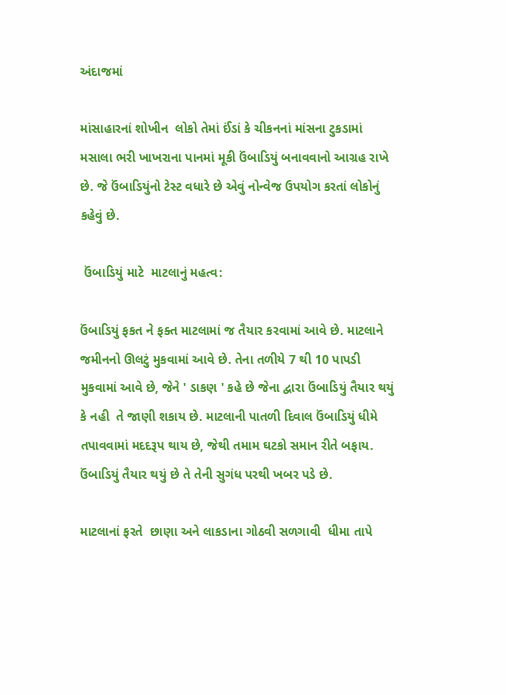અંદાજમાં

માંસાહારનાં શોખીન  લોકો તેમાં ઈંડાં કે ચીકનનાં માંસના ટુકડામાં મસાલા ભરી ખાખરાના પાનમાં મૂકી ઉંબાડિયું બનાવવાનો આગ્રહ રાખે છે. જે ઉંબાડિયુંનો ટેસ્ટ વધારે છે એવું નોન્વેજ ઉપયોગ કરતાં લોકોનું કહેવું છે.

 ઉંબાડિયું માટે  માટલાનું મહત્વ:

ઉંબાડિયું ફકત ને ફક્ત માટલામાં જ તૈયાર કરવામાં આવે છે. માટલાને જમીનનો ઊલટું મુકવામાં આવે છે. તેના તળીયે 7 થી 10 પાપડી મુકવામાં આવે છે, જેને ' ડાકણ ' કહે છે જેના દ્વારા ઉંબાડિયું તૈયાર થયું કે નહી  તે જાણી શકાય છે. માટલાની પાતળી દિવાલ ઉંબાડિયું ધીમે તપાવવામાં મદદરૂપ થાય છે, જેથી તમામ ઘટકો સમાન રીતે બફાય. ઉંબાડિયું તૈયાર થયું છે તે તેની સુગંધ પરથી ખબર પડે છે.

માટલાનાં ફરતે  છાણા અને લાકડાના ગોઠવી સળગાવી  ધીમા તાપે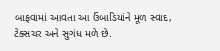બાફવામાં આવતા આ ઉંબાડિયાંને મૂળ સ્વાદ, ટેક્સચર અને સુગંધ મળે છે.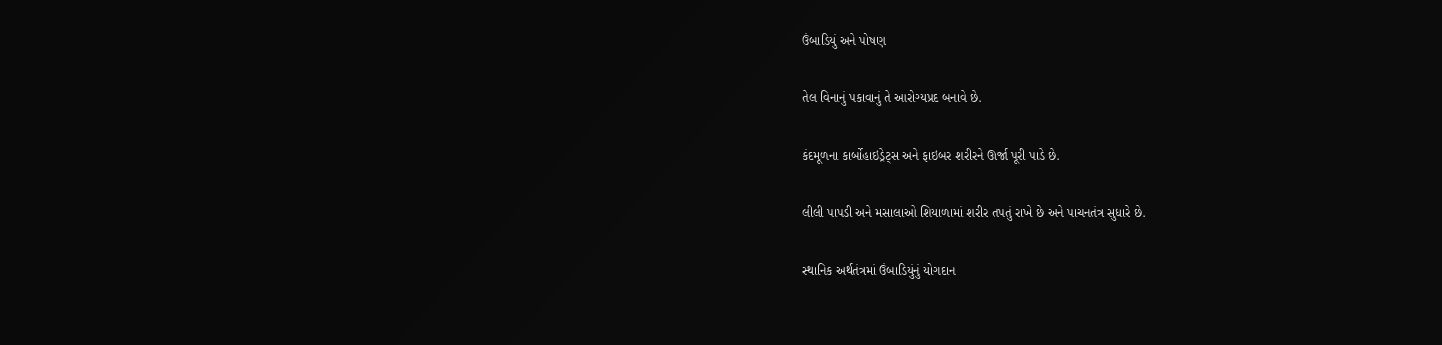ઉંબાડિયું અને પોષણ

તેલ વિનાનું પકાવાનું તે આરોગ્યપ્રદ બનાવે છે.

કંદમૂળના કાર્બોહાઇડ્રેટ્સ અને ફાઇબર શરીરને ઊર્જા પૂરી પાડે છે.

લીલી પાપડી અને મસાલાઓ શિયાળામાં શરીર તપતું રાખે છે અને પાચનતંત્ર સુધારે છે.

સ્થાનિક અર્થતંત્રમાં ઉંબાડિયુંનું યોગદાન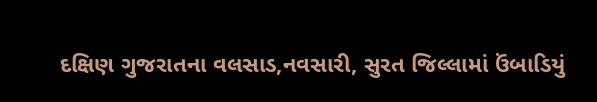દક્ષિણ ગુજરાતના વલસાડ,નવસારી, સુરત જિલ્લામાં ઉંબાડિયું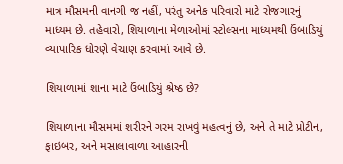માત્ર મૌસમની વાનગી જ નહીં, પરંતુ અનેક પરિવારો માટે રોજગારનું માધ્યમ છે. તહેવારો, શિયાળાના મેળાઓમાં સ્ટોલ્સના માધ્યમથી ઉંબાડિયું વ્યાપારિક ધોરણે વેચાણ કરવામાં આવે છે.

શિયાળામાં શાના માટે ઉંબાડિયું શ્રેષ્ઠ છે?

શિયાળાના મૌસમમાં શરીરને ગરમ રાખવું મહત્વનું છે, અને તે માટે પ્રોટીન, ફાઇબર, અને મસાલાવાળા આહારની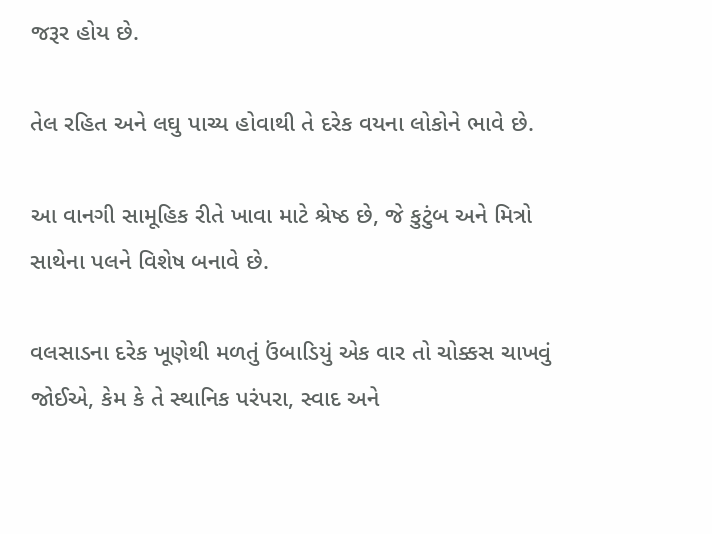જરૂર હોય છે.

તેલ રહિત અને લઘુ પાચ્ય હોવાથી તે દરેક વયના લોકોને ભાવે છે.

આ વાનગી સામૂહિક રીતે ખાવા માટે શ્રેષ્ઠ છે, જે કુટુંબ અને મિત્રો સાથેના પલને વિશેષ બનાવે છે.

વલસાડના દરેક ખૂણેથી મળતું ઉંબાડિયું એક વાર તો ચોક્કસ ચાખવું જોઈએ, કેમ કે તે સ્થાનિક પરંપરા, સ્વાદ અને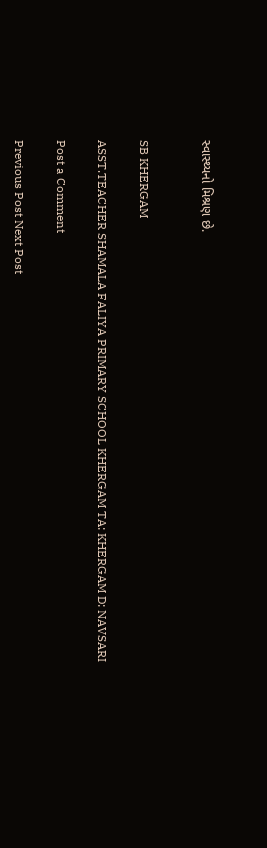સ્વાસ્થ્યનો મિશ્રણ છે.


SB KHERGAM

ASST.TEACHER SHAMALA FALIYA PRIMARY SCHOOL KHERGAM TA: KHERGAM D: NAVSARI

Post a Comment

Previous Post Next Post